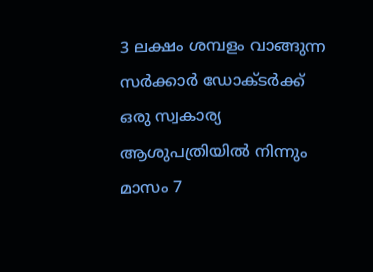3 ലക്ഷം ശമ്പളം വാങ്ങുന്ന സർക്കാർ ഡോക്ടർക്ക് ഒരു സ്വകാര്യ ആശുപത്രിയിൽ നിന്നും മാസം 7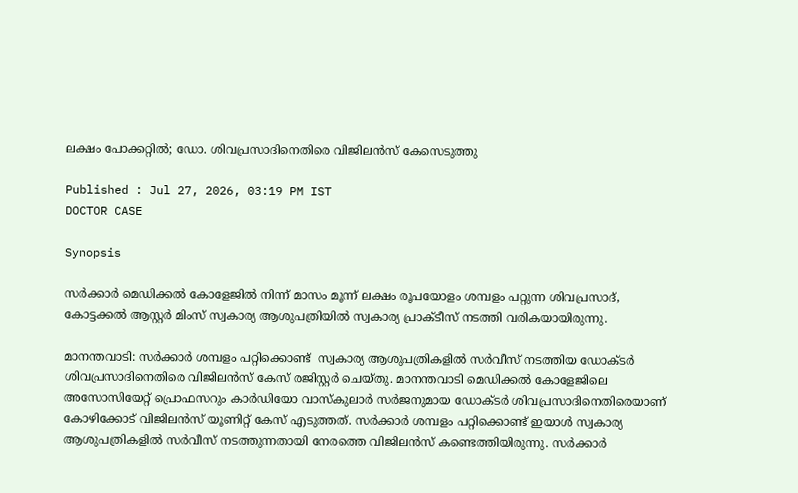ലക്ഷം പോക്കറ്റിൽ; ഡോ. ശിവപ്രസാദിനെതിരെ വിജിലൻസ് കേസെടുത്തു

Published : Jul 27, 2026, 03:19 PM IST
DOCTOR CASE

Synopsis

സർക്കാർ മെഡിക്കൽ കോളേജിൽ നിന്ന് മാസം മൂന്ന് ലക്ഷം രൂപയോളം ശമ്പളം പറ്റുന്ന ശിവപ്രസാദ്, കോട്ടക്കൽ ആസ്റ്റർ മിംസ് സ്വകാര്യ ആശുപത്രിയിൽ സ്വകാര്യ പ്രാക്ടീസ് നടത്തി വരികയായിരുന്നു.

മാനന്തവാടി: സർക്കാർ ശമ്പളം പറ്റിക്കൊണ്ട്  സ്വകാര്യ ആശുപത്രികളിൽ സർവീസ് നടത്തിയ ഡോക്ടർ ശിവപ്രസാദിനെതിരെ വിജിലൻസ് കേസ് രജിസ്റ്റർ ചെയ്തു. മാനന്തവാടി മെഡിക്കൽ കോളേജിലെ അസോസിയേറ്റ് പ്രൊഫസറും കാർഡിയോ വാസ്കുലാർ സർജനുമായ ഡോക്ടർ ശിവപ്രസാദിനെതിരെയാണ് കോഴിക്കോട് വിജിലൻസ് യൂണിറ്റ് കേസ് എടുത്തത്. സർക്കാർ ശമ്പളം പറ്റിക്കൊണ്ട് ഇയാൾ സ്വകാര്യ ആശുപത്രികളിൽ സർവീസ് നടത്തുന്നതായി നേരത്തെ വിജിലൻസ് കണ്ടെത്തിയിരുന്നു. സർക്കാർ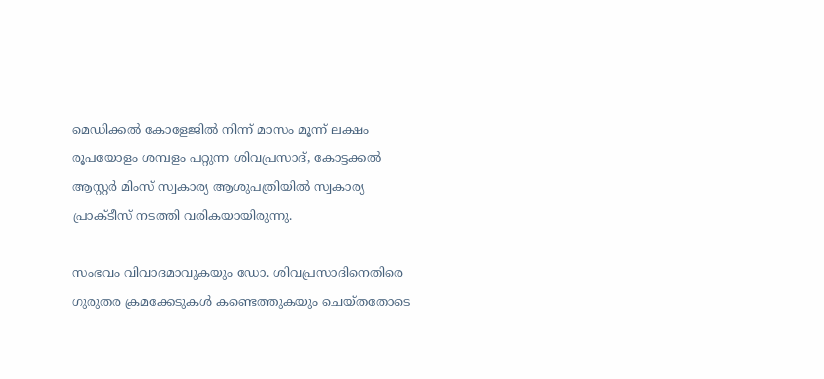മെഡിക്കൽ കോളേജിൽ നിന്ന് മാസം മൂന്ന് ലക്ഷം രൂപയോളം ശമ്പളം പറ്റുന്ന ശിവപ്രസാദ്, കോട്ടക്കൽ ആസ്റ്റർ മിംസ് സ്വകാര്യ ആശുപത്രിയിൽ സ്വകാര്യ പ്രാക്ടീസ് നടത്തി വരികയായിരുന്നു.

സംഭവം വിവാദമാവുകയും ഡോ. ശിവപ്രസാദിനെതിരെ ഗുരുതര ക്രമക്കേടുകൾ കണ്ടെത്തുകയും ചെയ്തതോടെ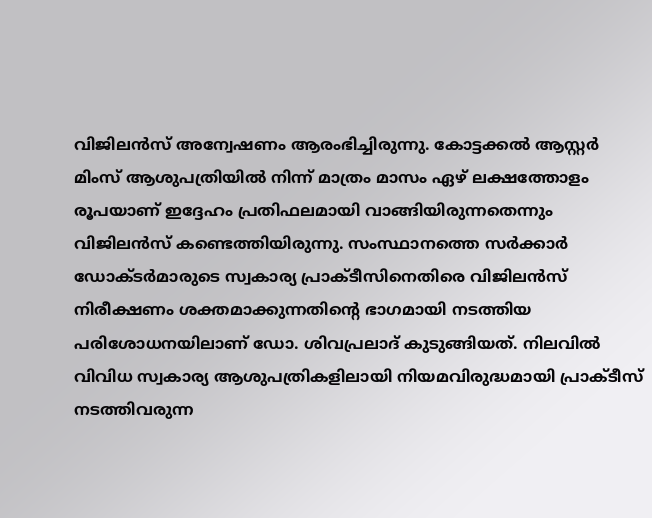വിജിലൻസ് അന്വേഷണം ആരംഭിച്ചിരുന്നു. കോട്ടക്കൽ ആസ്റ്റർ മിംസ് ആശുപത്രിയിൽ നിന്ന് മാത്രം മാസം ഏഴ് ലക്ഷത്തോളം രൂപയാണ് ഇദ്ദേഹം പ്രതിഫലമായി വാങ്ങിയിരുന്നതെന്നും വിജിലൻസ് കണ്ടെത്തിയിരുന്നു. സംസ്ഥാനത്തെ സർക്കാർ ഡോക്ടർമാരുടെ സ്വകാര്യ പ്രാക്ടീസിനെതിരെ വിജിലൻസ് നിരീക്ഷണം ശക്തമാക്കുന്നതിന്റെ ഭാഗമായി നടത്തിയ പരിശോധനയിലാണ് ഡോ. ശിവപ്രലാദ് കുടുങ്ങിയത്. നിലവിൽ വിവിധ സ്വകാര്യ ആശുപത്രികളിലായി നിയമവിരുദ്ധമായി പ്രാക്ടീസ് നടത്തിവരുന്ന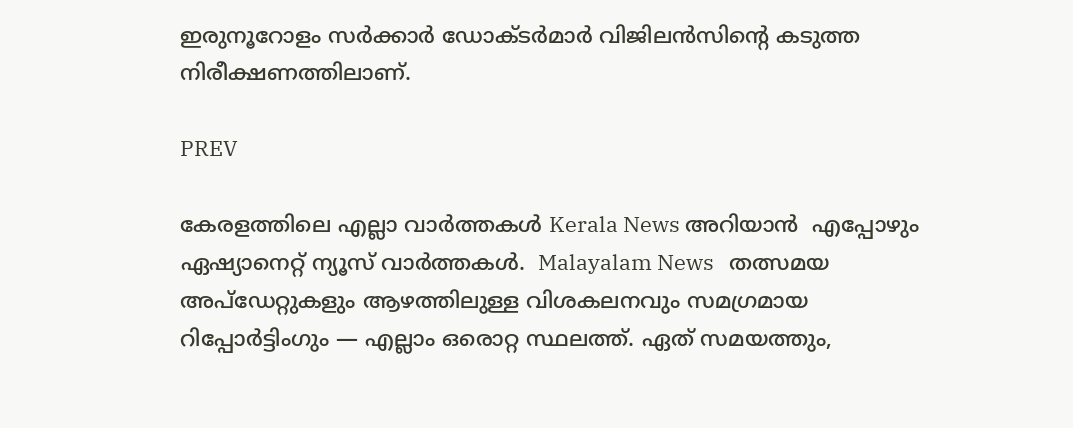ഇരുനൂറോളം സർക്കാർ ഡോക്ടർമാർ വിജിലൻസിന്റെ കടുത്ത നിരീക്ഷണത്തിലാണ്.

PREV

കേരളത്തിലെ എല്ലാ വാർത്തകൾ Kerala News അറിയാൻ  എപ്പോഴും ഏഷ്യാനെറ്റ് ന്യൂസ് വാർത്തകൾ.  Malayalam News   തത്സമയ അപ്‌ഡേറ്റുകളും ആഴത്തിലുള്ള വിശകലനവും സമഗ്രമായ റിപ്പോർട്ടിംഗും — എല്ലാം ഒരൊറ്റ സ്ഥലത്ത്. ഏത് സമയത്തും,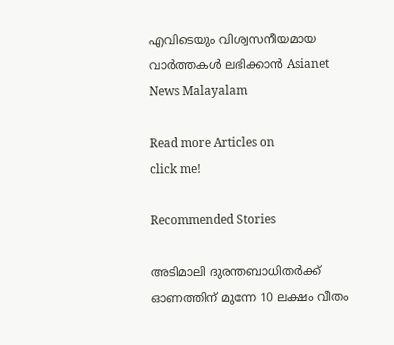എവിടെയും വിശ്വസനീയമായ വാർത്തകൾ ലഭിക്കാൻ Asianet News Malayalam

Read more Articles on
click me!

Recommended Stories

അടിമാലി ദുരന്തബാധിതർക്ക് ഓണത്തിന് മുന്നേ 10 ലക്ഷം വീതം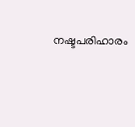നഷ്ടപരിഹാരം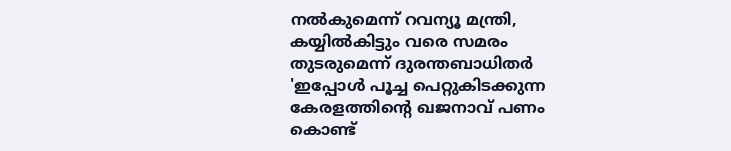നൽകുമെന്ന് റവന്യൂ മന്ത്രി, കയ്യിൽകിട്ടും വരെ സമരം തുടരുമെന്ന് ദുരന്തബാധിതർ
'ഇപ്പോൾ പൂച്ച പെറ്റുകിടക്കുന്ന കേരളത്തിന്റെ ഖജനാവ് പണം കൊണ്ട്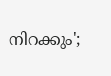നിറക്കും';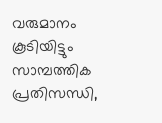വരുമാനം കൂടിയിട്ടും സാമ്പത്തിക പ്രതിസന്ധി,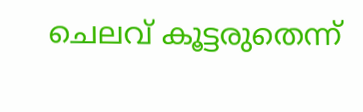ചെലവ് കൂട്ടരുതെന്ന്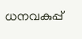ധനവകുപ്പ്